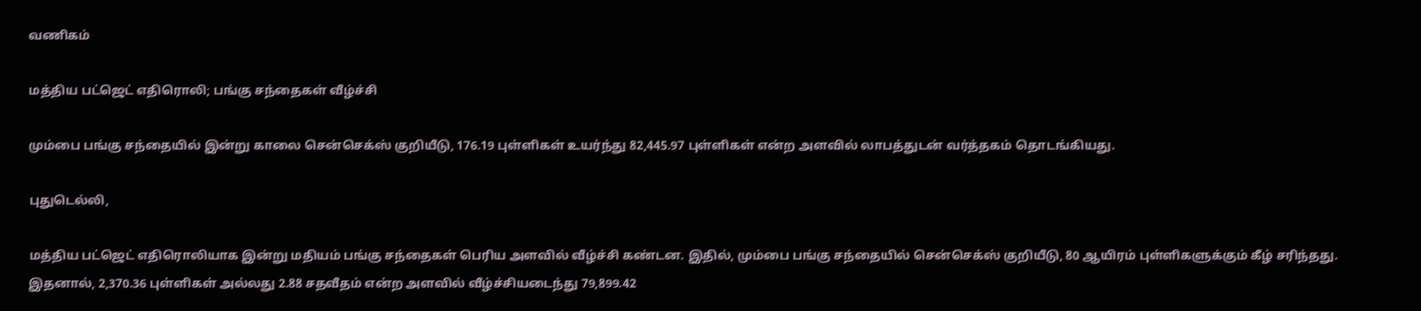வணிகம்

மத்திய பட்ஜெட் எதிரொலி; பங்கு சந்தைகள் வீழ்ச்சி

மும்பை பங்கு சந்தையில் இன்று காலை சென்செக்ஸ் குறியீடு, 176.19 புள்ளிகள் உயர்ந்து 82,445.97 புள்ளிகள் என்ற அளவில் லாபத்துடன் வர்த்தகம் தொடங்கியது.

புதுடெல்லி,

மத்திய பட்ஜெட் எதிரொலியாக இன்று மதியம் பங்கு சந்தைகள் பெரிய அளவில் வீழ்ச்சி கண்டன. இதில், மும்பை பங்கு சந்தையில் சென்செக்ஸ் குறியீடு, 80 ஆயிரம் புள்ளிகளுக்கும் கீழ் சரிந்தது. இதனால், 2,370.36 புள்ளிகள் அல்லது 2.88 சதவீதம் என்ற அளவில் வீழ்ச்சியடைந்து 79,899.42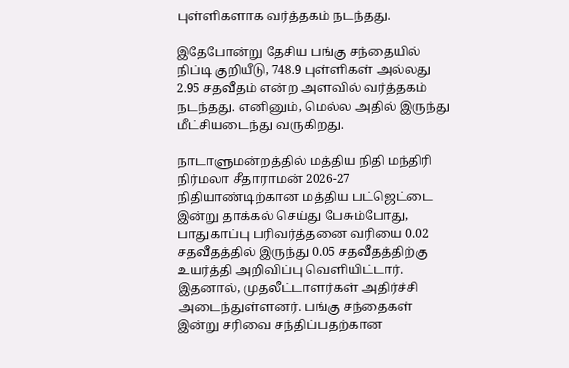புள்ளிகளாக வர்த்தகம் நடந்தது.

இதேபோன்று தேசிய பங்கு சந்தையில் நிப்டி குறியீடு, 748.9 புள்ளிகள் அல்லது 2.95 சதவீதம் என்ற அளவில் வர்த்தகம் நடந்தது. எனினும், மெல்ல அதில் இருந்து மீட்சியடைந்து வருகிறது.

நாடாளுமன்றத்தில் மத்திய நிதி மந்திரி நிர்மலா சீதாராமன் 2026-27 நிதியாண்டிற்கான மத்திய பட்ஜெட்டை இன்று தாக்கல் செய்து பேசும்போது, பாதுகாப்பு பரிவர்த்தனை வரியை 0.02 சதவீதத்தில் இருந்து 0.05 சதவீதத்திற்கு உயர்த்தி அறிவிப்பு வெளியிட்டார். இதனால், முதலீட்டாளர்கள் அதிர்ச்சி அடைந்துள்ளனர். பங்கு சந்தைகள் இன்று சரிவை சந்திப்பதற்கான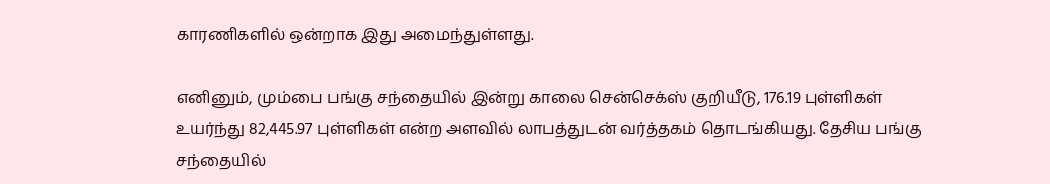காரணிகளில் ஒன்றாக இது அமைந்துள்ளது.

எனினும், மும்பை பங்கு சந்தையில் இன்று காலை சென்செக்ஸ் குறியீடு, 176.19 புள்ளிகள் உயர்ந்து 82,445.97 புள்ளிகள் என்ற அளவில் லாபத்துடன் வர்த்தகம் தொடங்கியது. தேசிய பங்கு சந்தையில்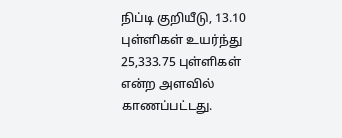நிப்டி குறியீடு, 13.10 புள்ளிகள் உயர்ந்து 25,333.75 புள்ளிகள் என்ற அளவில் காணப்பட்டது.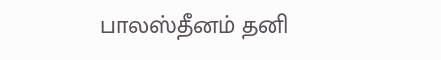பாலஸ்தீனம் தனி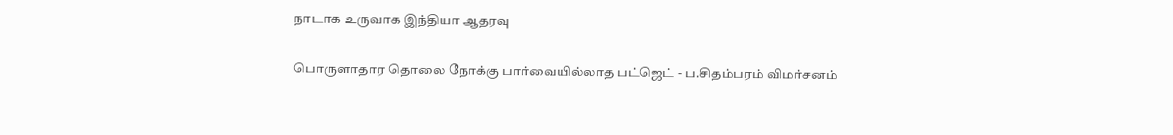நாடாக உருவாக இந்தியா ஆதரவு

பொருளாதார தொலை நோக்கு பார்வையில்லாத பட்ஜெட் - ப.சிதம்பரம் விமர்சனம்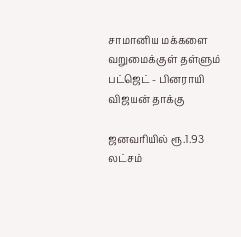சாமானிய மக்களை வறுமைக்குள் தள்ளும் பட்ஜெட் - பினராயி விஜயன் தாக்கு

ஜனவரியில் ரூ.1.93 லட்சம்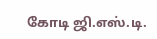கோடி ஜி.எஸ்.டி.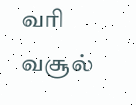வரி வசூல்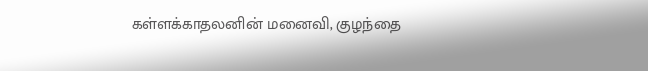கள்ளக்காதலனின் மனைவி, குழந்தை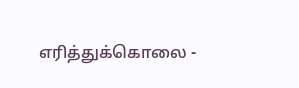எரித்துக்கொலை -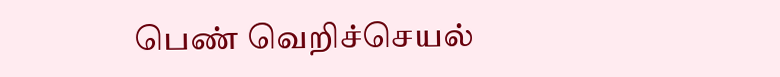பெண் வெறிச்செயல்